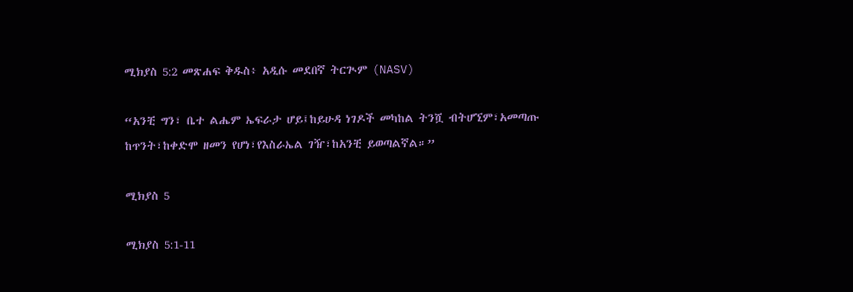ሚክያስ 5:2 መጽሐፍ ቅዱስ፥ አዲሱ መደበኛ ትርጒም (NASV)

“አንቺ ግን፣ ቤተ ልሔም ኤፍራታ ሆይ፤ከይሁዳ ነገዶች መካከል ትንሿ ብትሆኚም፣አመጣጡ ከጥንት፣ከቀድሞ ዘመን የሆነ፣የእስራኤል ገዥ፣ከአንቺ ይወጣልኛል።”

ሚክያስ 5

ሚክያስ 5:1-11